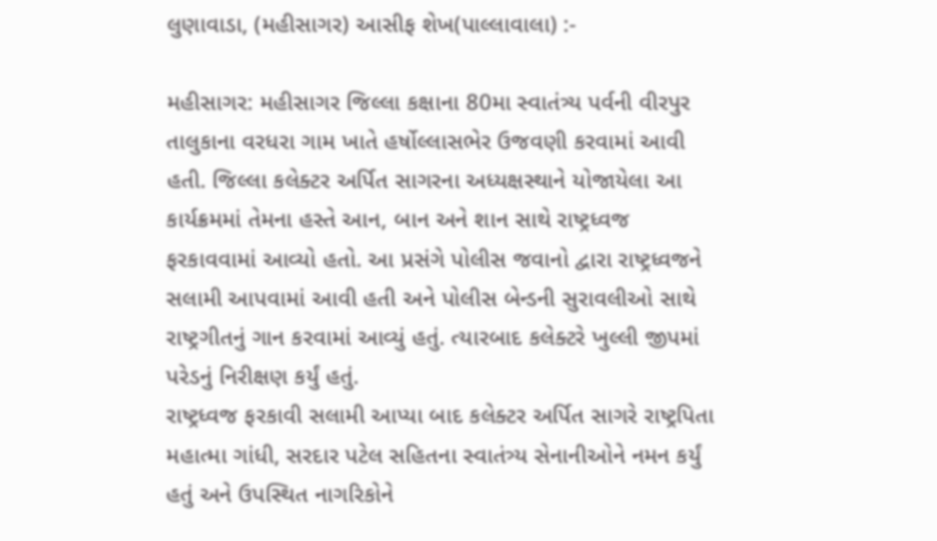લુણાવાડા, (મહીસાગર) આસીફ શેખ(પાલ્લાવાલા) :-

મહીસાગર: મહીસાગર જિલ્લા કક્ષાના 80મા સ્વાતંત્ર્ય પર્વની વીરપુર તાલુકાના વરધરા ગામ ખાતે હર્ષોલ્લાસભેર ઉજવણી કરવામાં આવી હતી. જિલ્લા કલેક્ટર અર્પિત સાગરના અધ્યક્ષસ્થાને યોજાયેલા આ કાર્યક્રમમાં તેમના હસ્તે આન, બાન અને શાન સાથે રાષ્ટ્રધ્વજ ફરકાવવામાં આવ્યો હતો. આ પ્રસંગે પોલીસ જવાનો દ્વારા રાષ્ટ્રધ્વજને સલામી આપવામાં આવી હતી અને પોલીસ બેન્ડની સુરાવલીઓ સાથે રાષ્ટ્રગીતનું ગાન કરવામાં આવ્યું હતું. ત્યારબાદ કલેક્ટરે ખુલ્લી જીપમાં પરેડનું નિરીક્ષણ કર્યું હતું.
રાષ્ટ્રધ્વજ ફરકાવી સલામી આપ્યા બાદ કલેક્ટર અર્પિત સાગરે રાષ્ટ્રપિતા મહાત્મા ગાંધી, સરદાર પટેલ સહિતના સ્વાતંત્ર્ય સેનાનીઓને નમન કર્યું હતું અને ઉપસ્થિત નાગરિકોને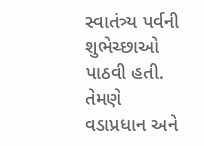સ્વાતંત્ર્ય પર્વની શુભેચ્છાઓ પાઠવી હતી. તેમણે વડાપ્રધાન અને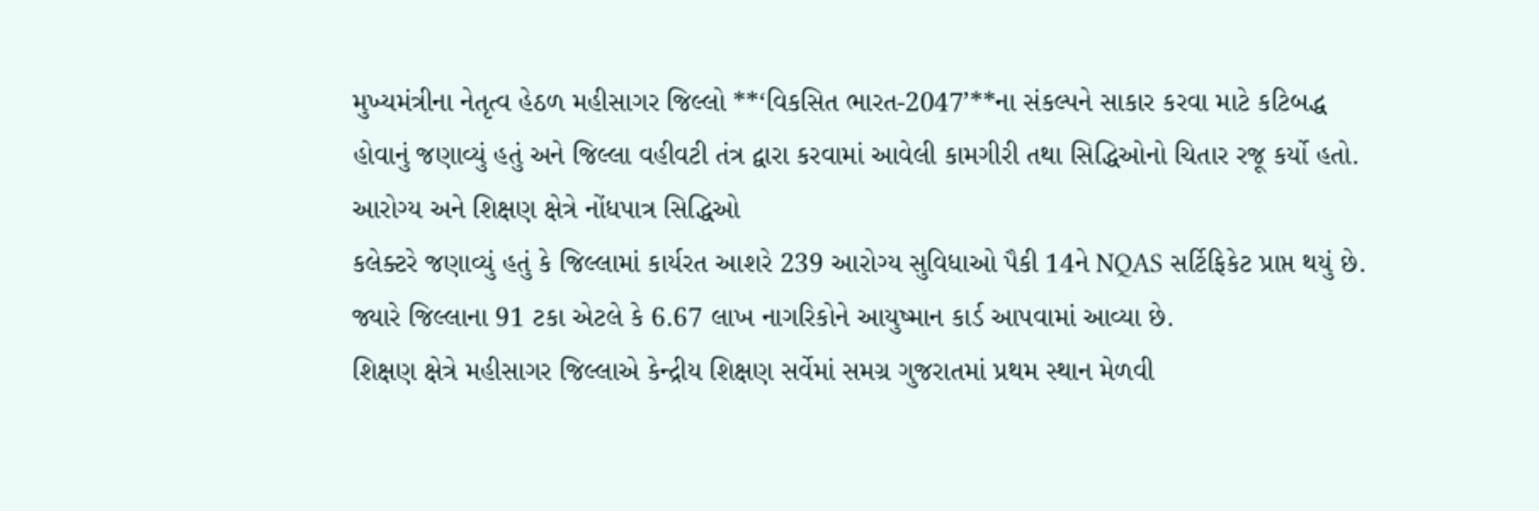મુખ્યમંત્રીના નેતૃત્વ હેઠળ મહીસાગર જિલ્લો **‘વિકસિત ભારત-2047’**ના સંકલ્પને સાકાર કરવા માટે કટિબદ્ધ હોવાનું જણાવ્યું હતું અને જિલ્લા વહીવટી તંત્ર દ્વારા કરવામાં આવેલી કામગીરી તથા સિદ્ધિઓનો ચિતાર રજૂ કર્યો હતો.
આરોગ્ય અને શિક્ષણ ક્ષેત્રે નોંધપાત્ર સિદ્ધિઓ
કલેક્ટરે જણાવ્યું હતું કે જિલ્લામાં કાર્યરત આશરે 239 આરોગ્ય સુવિધાઓ પૈકી 14ને NQAS સર્ટિફિકેટ પ્રાપ્ત થયું છે. જ્યારે જિલ્લાના 91 ટકા એટલે કે 6.67 લાખ નાગરિકોને આયુષ્માન કાર્ડ આપવામાં આવ્યા છે.
શિક્ષણ ક્ષેત્રે મહીસાગર જિલ્લાએ કેન્દ્રીય શિક્ષણ સર્વેમાં સમગ્ર ગુજરાતમાં પ્રથમ સ્થાન મેળવી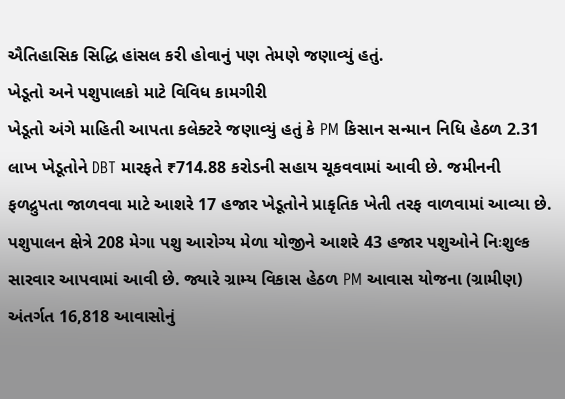ઐતિહાસિક સિદ્ધિ હાંસલ કરી હોવાનું પણ તેમણે જણાવ્યું હતું.
ખેડૂતો અને પશુપાલકો માટે વિવિધ કામગીરી
ખેડૂતો અંગે માહિતી આપતા કલેક્ટરે જણાવ્યું હતું કે PM કિસાન સન્માન નિધિ હેઠળ 2.31 લાખ ખેડૂતોને DBT મારફતે ₹714.88 કરોડની સહાય ચૂકવવામાં આવી છે. જમીનની ફળદ્રુપતા જાળવવા માટે આશરે 17 હજાર ખેડૂતોને પ્રાકૃતિક ખેતી તરફ વાળવામાં આવ્યા છે.
પશુપાલન ક્ષેત્રે 208 મેગા પશુ આરોગ્ય મેળા યોજીને આશરે 43 હજાર પશુઓને નિઃશુલ્ક સારવાર આપવામાં આવી છે. જ્યારે ગ્રામ્ય વિકાસ હેઠળ PM આવાસ યોજના (ગ્રામીણ) અંતર્ગત 16,818 આવાસોનું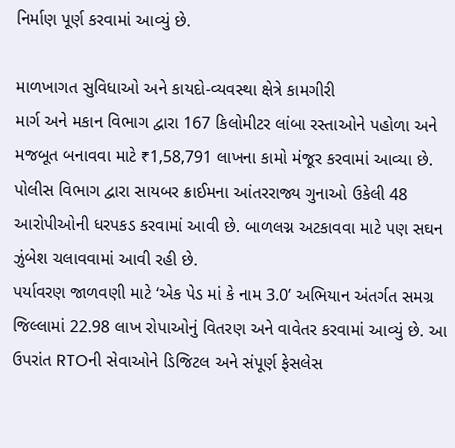નિર્માણ પૂર્ણ કરવામાં આવ્યું છે.

માળખાગત સુવિધાઓ અને કાયદો-વ્યવસ્થા ક્ષેત્રે કામગીરી
માર્ગ અને મકાન વિભાગ દ્વારા 167 કિલોમીટર લાંબા રસ્તાઓને પહોળા અને મજબૂત બનાવવા માટે ₹1,58,791 લાખના કામો મંજૂર કરવામાં આવ્યા છે.
પોલીસ વિભાગ દ્વારા સાયબર ક્રાઈમના આંતરરાજ્ય ગુનાઓ ઉકેલી 48 આરોપીઓની ધરપકડ કરવામાં આવી છે. બાળલગ્ન અટકાવવા માટે પણ સઘન ઝુંબેશ ચલાવવામાં આવી રહી છે.
પર્યાવરણ જાળવણી માટે ‘એક પેડ માં કે નામ 3.0’ અભિયાન અંતર્ગત સમગ્ર જિલ્લામાં 22.98 લાખ રોપાઓનું વિતરણ અને વાવેતર કરવામાં આવ્યું છે. આ ઉપરાંત RTOની સેવાઓને ડિજિટલ અને સંપૂર્ણ ફેસલેસ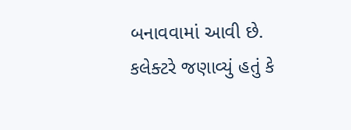બનાવવામાં આવી છે.
કલેક્ટરે જણાવ્યું હતું કે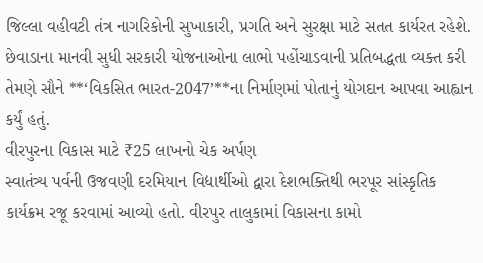જિલ્લા વહીવટી તંત્ર નાગરિકોની સુખાકારી, પ્રગતિ અને સુરક્ષા માટે સતત કાર્યરત રહેશે. છેવાડાના માનવી સુધી સરકારી યોજનાઓના લાભો પહોંચાડવાની પ્રતિબદ્ધતા વ્યક્ત કરી તેમણે સૌને **‘વિકસિત ભારત-2047’**ના નિર્માણમાં પોતાનું યોગદાન આપવા આહ્વાન કર્યું હતું.
વીરપુરના વિકાસ માટે ₹25 લાખનો ચેક અર્પણ
સ્વાતંત્ર્ય પર્વની ઉજવણી દરમિયાન વિદ્યાર્થીઓ દ્વારા દેશભક્તિથી ભરપૂર સાંસ્કૃતિક કાર્યક્રમ રજૂ કરવામાં આવ્યો હતો. વીરપુર તાલુકામાં વિકાસના કામો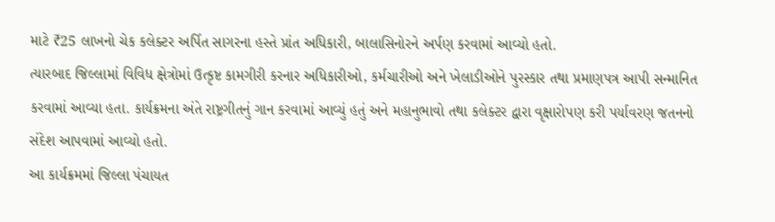માટે ₹25 લાખનો ચેક કલેક્ટર અર્પિત સાગરના હસ્તે પ્રાંત અધિકારી, બાલાસિનોરને અર્પણ કરવામાં આવ્યો હતો.
ત્યારબાદ જિલ્લામાં વિવિધ ક્ષેત્રોમાં ઉત્કૃષ્ટ કામગીરી કરનાર અધિકારીઓ, કર્મચારીઓ અને ખેલાડીઓને પુરસ્કાર તથા પ્રમાણપત્ર આપી સન્માનિત કરવામાં આવ્યા હતા. કાર્યક્રમના અંતે રાષ્ટ્રગીતનું ગાન કરવામાં આવ્યું હતું અને મહાનુભાવો તથા કલેક્ટર દ્વારા વૃક્ષારોપણ કરી પર્યાવરણ જતનનો સંદેશ આપવામાં આવ્યો હતો.
આ કાર્યક્રમમાં જિલ્લા પંચાયત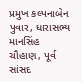પ્રમુખ કલ્પનાબેન પુવાર, ધારાસભ્ય માનસિંહ ચૌહાણ, પૂર્વ સાંસદ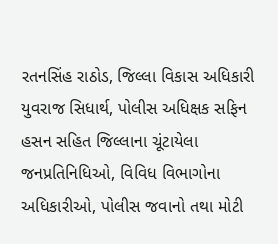રતનસિંહ રાઠોડ, જિલ્લા વિકાસ અધિકારી યુવરાજ સિધાર્થ, પોલીસ અધિક્ષક સફિન હસન સહિત જિલ્લાના ચૂંટાયેલા જનપ્રતિનિધિઓ, વિવિધ વિભાગોના અધિકારીઓ, પોલીસ જવાનો તથા મોટી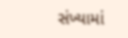સંખ્યામાં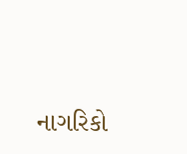નાગરિકો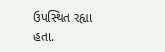ઉપસ્થિત રહ્યા હતા.